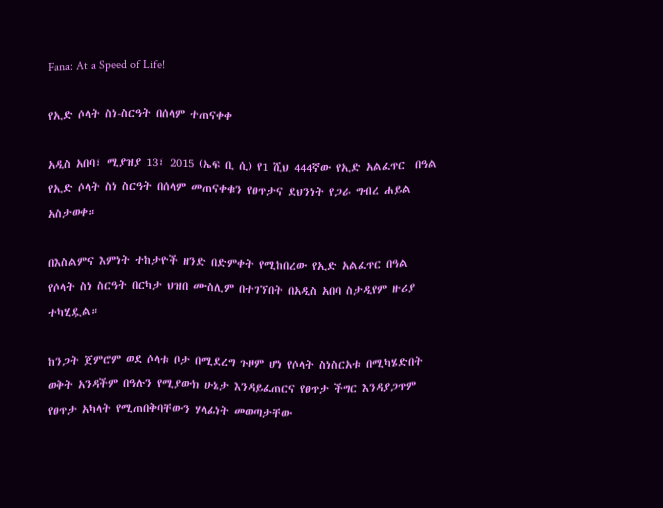Fana: At a Speed of Life!

የኢድ ሶላት ስነ-ስርዓት በሰላም ተጠናቀቀ

አዲስ አበባ፣ ሚያዝያ 13፣ 2015 (ኤፍ ቢ ሲ) የ1 ሺህ 444ኛው የኢድ አልፈጥር  በዓል የኢድ ሶላት ስነ ስርዓት በሰላም መጠናቀቁን የፀጥታና ደህንነት የጋራ ግብረ ሐይል አስታወቀ።

በእስልምና እምነት ተከታዮች ዘንድ በድምቀት የሚከበረው የኢድ አልፈጥር በዓል የሶላት ስነ ስርዓት በርካታ ህዝበ ሙስሊም በተገኘበት በአዲስ አበባ ስታዲየም ዙሪያ ተካሂዷል።

ከንጋት ጀምሮም ወደ ሶላቱ ቦታ በሚደረግ ጉዞም ሆነ የሶላት ስነስርአቱ በሚካሄድበት ወቅት አንዳችም በዓሉን የሚያውክ ሁኔታ እንዳይፈጠርና የፀጥታ ችግር እንዳያጋጥም የፀጥታ አካላት የሚጠበቅባቸውን ሃላፊነት መወጣታቸው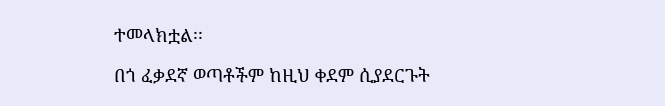ተመላክቷል፡፡

በጎ ፈቃደኛ ወጣቶችም ከዚህ ቀደም ሲያደርጉት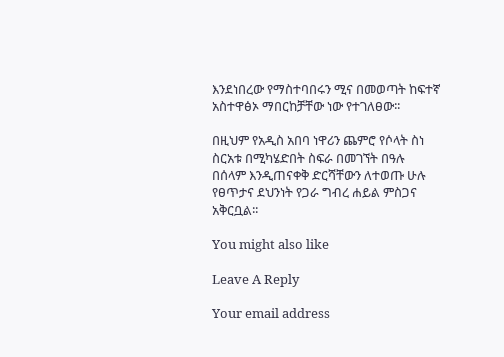እንደነበረው የማስተባበሩን ሚና በመወጣት ከፍተኛ አስተዋፅኦ ማበርከቻቸው ነው የተገለፀው፡፡

በዚህም የአዲስ አበባ ነዋሪን ጨምሮ የሶላት ስነ ስርአቱ በሚካሄድበት ስፍራ በመገኘት በዓሉ በሰላም እንዲጠናቀቅ ድርሻቸውን ለተወጡ ሁሉ የፀጥታና ደህንነት የጋራ ግብረ ሐይል ምስጋና አቅርቧል፡፡

You might also like

Leave A Reply

Your email address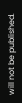will not be published.